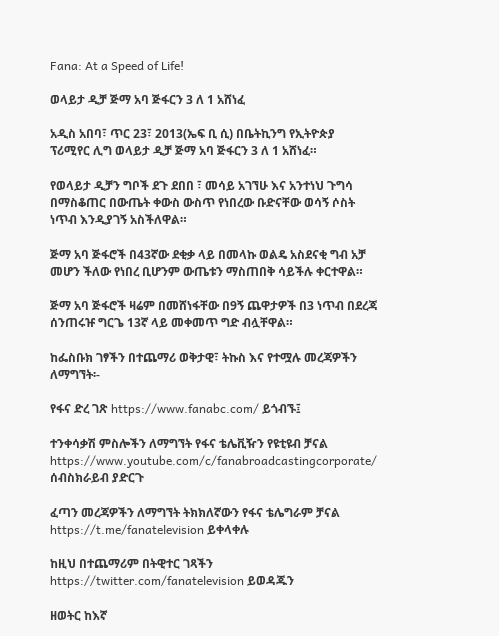Fana: At a Speed of Life!

ወላይታ ዲቻ ጅማ አባ ጅፋርን 3 ለ 1 አሸነፈ

አዲስ አበባ፣ ጥር 23፣ 2013(ኤፍ ቢ ሲ) በቤትኪንግ የኢትዮጵያ ፕሪሚየር ሊግ ወላይታ ዲቻ ጅማ አባ ጅፋርን 3 ለ 1 አሸነፈ።

የወላይታ ዲቻን ግቦች ደጉ ደበበ ፣ መሳይ አገኘሁ እና አንተነህ ጉግሳ በማስቆጠር በውጤት ቀውስ ውስጥ የነበረው ቡድናቸው ወሳኝ ሶስት ነጥብ እንዲያገኝ አስችለዋል።

ጅማ አባ ጅፋሮች በ43ኛው ደቂቃ ላይ በመላኩ ወልዴ አስደናቂ ግብ አቻ መሆን ችለው የነበረ ቢሆንም ውጤቱን ማስጠበቅ ሳይችሉ ቀርተዋል።

ጅማ አባ ጅፋሮች ዛሬም በመሸነፋቸው በ9ኝ ጨዋታዎች በ3 ነጥብ በደረጃ ሰንጠሩዡ ግርጌ 13ኛ ላይ መቀመጥ ግድ ብሏቸዋል።

ከፌስቡክ ገፃችን በተጨማሪ ወቅታዊ፣ ትኩስ እና የተሟሉ መረጃዎችን ለማግኘት፡-

የፋና ድረ ገጽ https://www.fanabc.com/ ይጎብኙ፤

ተንቀሳቃሽ ምስሎችን ለማግኘት የፋና ቴሌቪዥን የዩቲዩብ ቻናል https://www.youtube.com/c/fanabroadcastingcorporate/ ሰብስክራይብ ያድርጉ

ፈጣን መረጃዎችን ለማግኘት ትክክለኛውን የፋና ቴሌግራም ቻናል https://t.me/fanatelevision ይቀላቀሉ

ከዚህ በተጨማሪም በትዊተር ገጻችን https://twitter.com/fanatelevision ይወዳጁን

ዘወትር ከእኛ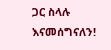ጋር ስላሉ እናመሰግናለን!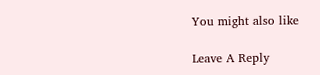You might also like

Leave A Reply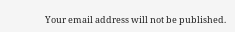Your email address will not be published.